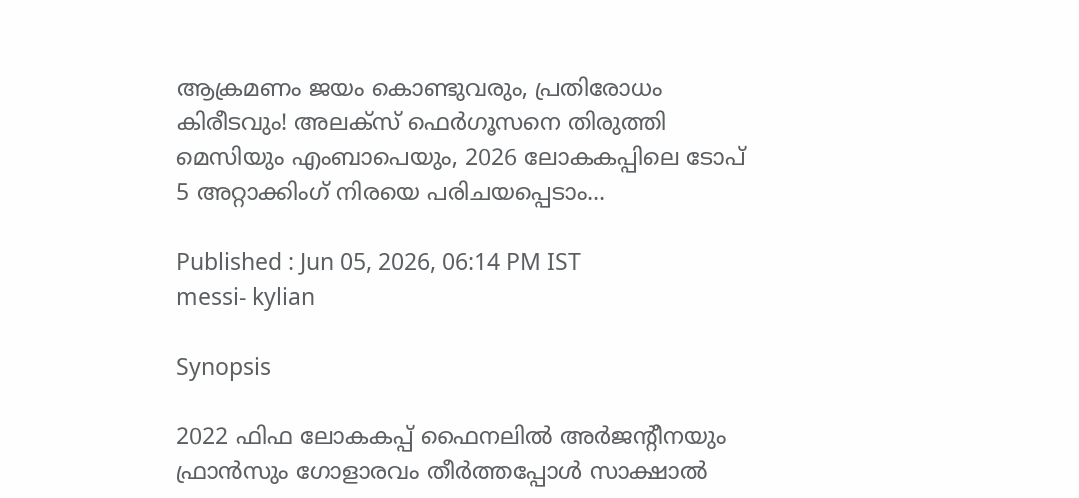ആക്രമണം ജയം കൊണ്ടുവരും, പ്രതിരോധം കിരീടവും! അലക്‌സ്‌ ഫെര്‍ഗൂസനെ തിരുത്തി മെസിയും എംബാപെയും, 2026 ലോകകപ്പിലെ ടോപ്‌ 5 അറ്റാക്കിംഗ്‌ നിരയെ പരിചയപ്പെടാം...

Published : Jun 05, 2026, 06:14 PM IST
messi- kylian

Synopsis

2022 ഫിഫ ലോകകപ്പ്‌ ഫൈനലില്‍ അര്‍ജന്റീനയും ഫ്രാന്‍സും ഗോളാരവം തീര്‍ത്തപ്പോള്‍ സാക്ഷാല്‍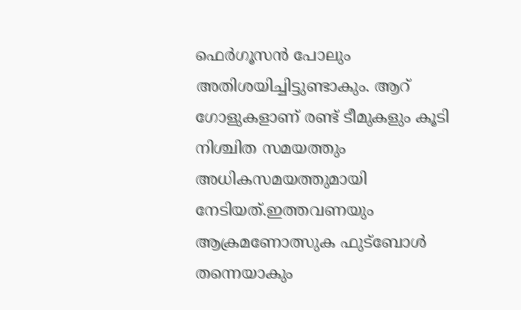ഫെര്‍ഗൂസന്‍ പോലും അതിശയിച്ചിട്ടുണ്ടാകും. ആറ്‌ ഗോളുകളാണ്‌ രണ്ട്‌ ടീമുകളും കൂടി നിശ്ചിത സമയത്തും അധികസമയത്തുമായി നേടിയത്‌.ഇത്തവണയും ആക്രമണോത്സുക ഫുട്‌ബോള്‍ തന്നെയാകും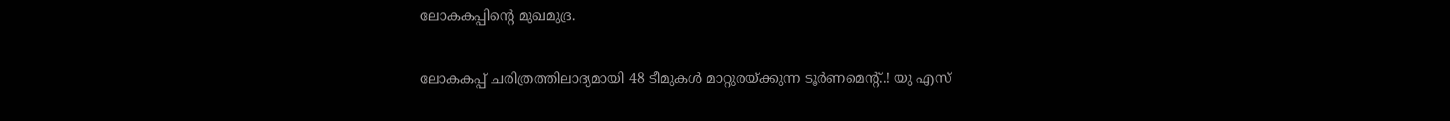ലോകകപ്പിന്റെ മുഖമുദ്ര.

ലോകകപ്പ്‌ ചരിത്രത്തിലാദ്യമായി 48 ടീമുകള്‍ മാറ്റുരയ്‌ക്കുന്ന ടൂര്‍ണമെന്റ്‌..! യു എസ്‌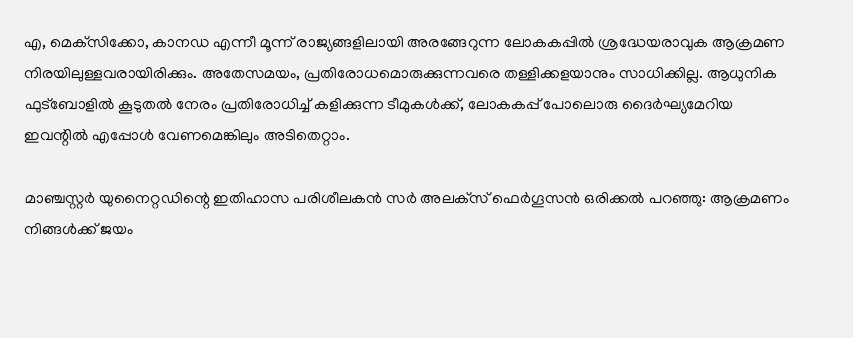എ, മെക്‌സിക്കോ, കാനഡ എന്നീ മൂന്ന്‌ രാജ്യങ്ങളിലായി അരങ്ങേറുന്ന ലോകകപ്പില്‍ ശ്രദ്ധേയരാവുക ആക്രമണ നിരയിലുള്ളവരായിരിക്കും. അതേസമയം, പ്രതിരോധമൊരുക്കുന്നവരെ തള്ളിക്കളയാനും സാധിക്കില്ല. ആധുനിക ഫുട്‌ബോളില്‍ കൂടുതല്‍ നേരം പ്രതിരോധിച്ച്‌ കളിക്കുന്ന ടീമുകള്‍ക്ക്‌, ലോകകപ്പ്‌ പോലൊരു ദൈര്‍ഘ്യമേറിയ ഇവന്റില്‍ എപ്പോള്‍ വേണമെങ്കിലും അടിതെറ്റാം.

മാഞ്ചസ്റ്റര്‍ യുനൈറ്റഡിന്റെ ഇതിഹാസ പരിശീലകന്‍ സര്‍ അലക്‌സ്‌ ഫെര്‍ഗൂസന്‍ ഒരിക്കല്‍ പറഞ്ഞു: ആക്രമണം നിങ്ങള്‍ക്ക്‌ ജയം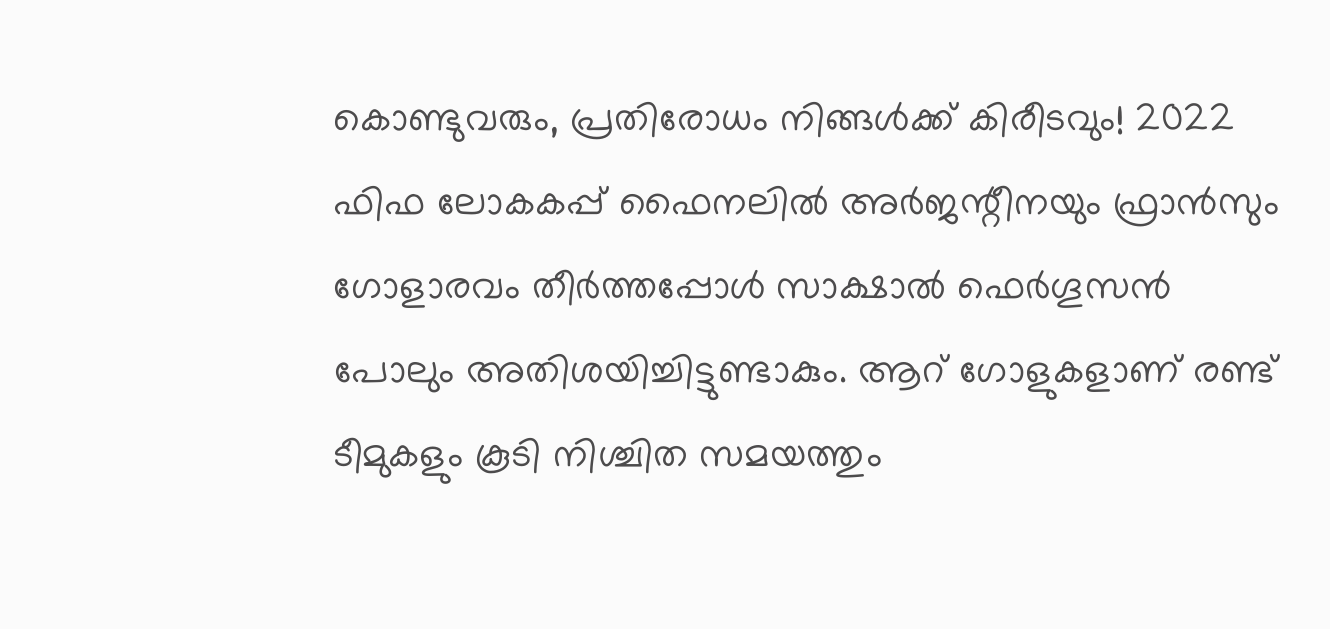കൊണ്ടുവരും, പ്രതിരോധം നിങ്ങള്‍ക്ക്‌ കിരീടവും! 2022 ഫിഫ ലോകകപ്പ്‌ ഫൈനലില്‍ അര്‍ജന്റീനയും ഫ്രാന്‍സും ഗോളാരവം തീര്‍ത്തപ്പോള്‍ സാക്ഷാല്‍ ഫെര്‍ഗൂസന്‍ പോലും അതിശയിച്ചിട്ടുണ്ടാകും. ആറ്‌ ഗോളുകളാണ്‌ രണ്ട്‌ ടീമുകളും കൂടി നിശ്ചിത സമയത്തും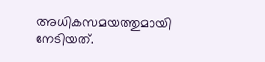അധികസമയത്തുമായി നേടിയത്‌.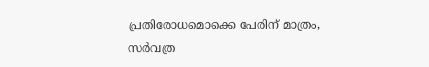പ്രതിരോധമൊക്കെ പേരിന്‌ മാത്രം, സര്‍വത്ര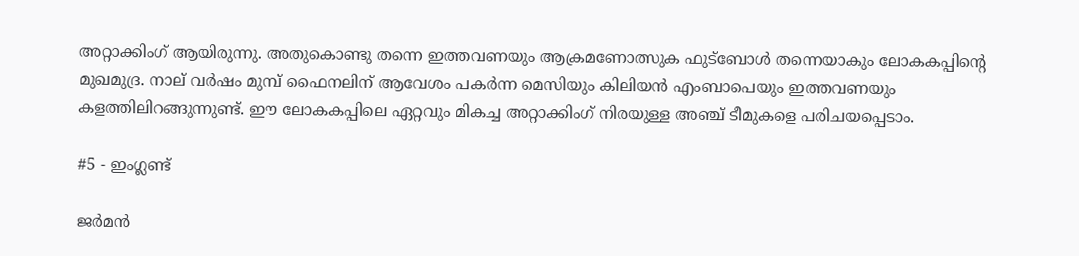അറ്റാക്കിംഗ്‌ ആയിരുന്നു. അതുകൊണ്ടു തന്നെ ഇത്തവണയും ആക്രമണോത്സുക ഫുട്‌ബോള്‍ തന്നെയാകും ലോകകപ്പിന്റെ മുഖമുദ്ര. നാല്‌ വര്‍ഷം മുമ്പ്‌ ഫൈനലിന്‌ ആവേശം പകര്‍ന്ന മെസിയും കിലിയന്‍ എംബാപെയും ഇത്തവണയും കളത്തിലിറങ്ങുന്നുണ്ട്‌. ഈ ലോകകപ്പിലെ ഏറ്റവും മികച്ച അറ്റാക്കിംഗ്‌ നിരയുള്ള അഞ്ച്‌ ടീമുകളെ പരിചയപ്പെടാം.

#5 - ഇംഗ്ലണ്ട്‌

ജര്‍മന്‍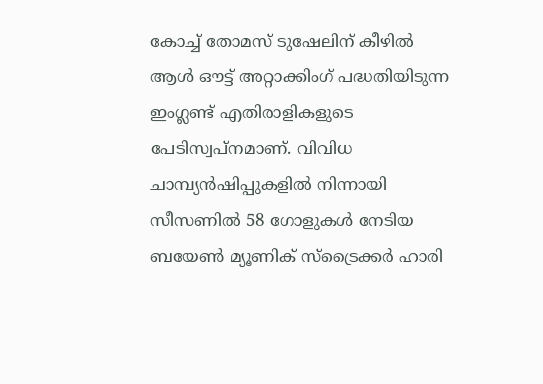കോച്ച്‌ തോമസ്‌ ടുഷേലിന്‌ കീഴില്‍ ആള്‍ ഔട്ട്‌ അറ്റാക്കിംഗ്‌ പദ്ധതിയിടുന്ന ഇംഗ്ലണ്ട്‌ എതിരാളികളുടെ പേടിസ്വപ്‌നമാണ്‌. വിവിധ ചാമ്പ്യന്‍ഷിപ്പുകളില്‍ നിന്നായി സീസണില്‍ 58 ഗോളുകള്‍ നേടിയ ബയേണ്‍ മ്യൂണിക്‌ സ്‌ട്രൈക്കര്‍ ഹാരി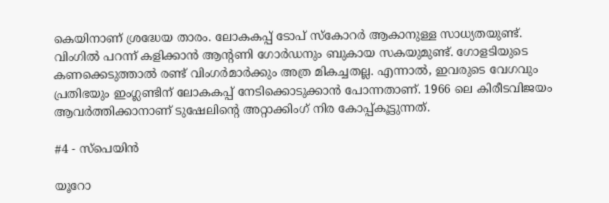കെയിനാണ്‌ ശ്രദ്ധേയ താരം. ലോകകപ്പ്‌ ടോപ്‌ സ്‌കോറര്‍ ആകാനുള്ള സാധ്യതയുണ്ട്‌. വിംഗില്‍ പറന്ന്‌ കളിക്കാന്‍ ആന്റണി ഗോര്‍ഡനും ബുകായ സകയുമുണ്ട്‌. ഗോളടിയുടെ കണക്കെടുത്താല്‍ രണ്ട്‌ വിംഗര്‍മാര്‍ക്കും അത്ര മികച്ചതല്ല. എന്നാല്‍, ഇവരുടെ വേഗവും പ്രതിഭയും ഇംഗ്ലണ്ടിന്‌ ലോകകപ്പ്‌ നേടിക്കൊടുക്കാന്‍ പോന്നതാണ്‌. 1966 ലെ കിരീടവിജയം ആവര്‍ത്തിക്കാനാണ്‌ ടുഷേലിന്റെ അറ്റാക്കിംഗ്‌ നിര കോപ്പ്‌കൂട്ടുന്നത്‌.

#4 - സ്‌പെയിന്‍

യൂറോ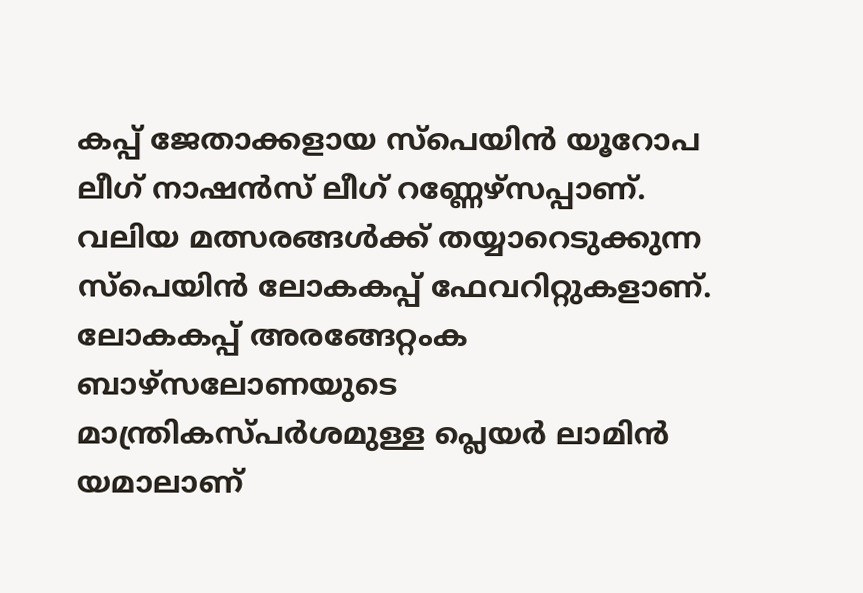കപ്പ്‌ ജേതാക്കളായ സ്‌പെയിന്‍ യൂറോപ ലീഗ്‌ നാഷന്‍സ്‌ ലീഗ്‌ റണ്ണേഴ്‌സപ്പാണ്‌. വലിയ മത്സരങ്ങള്‍ക്ക്‌ തയ്യാറെടുക്കുന്ന സ്‌പെയിന്‍ ലോകകപ്പ്‌ ഫേവറിറ്റുകളാണ്‌. ലോകകപ്പ്‌ അരങ്ങേറ്റംക ബാഴ്‌സലോണയുടെ മാന്ത്രികസ്‌പര്‍ശമുള്ള പ്ലെയര്‍ ലാമിന്‍ യമാലാണ്‌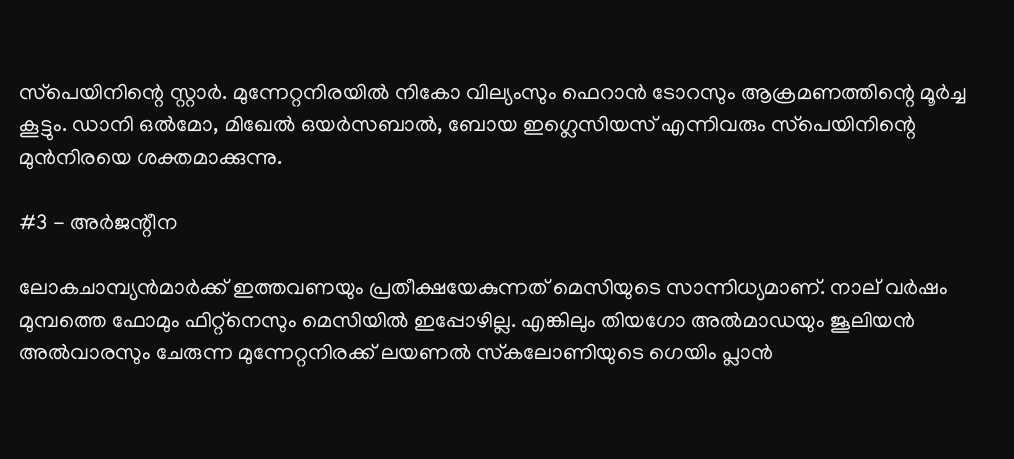സ്‌പെയിനിന്റെ സ്റ്റാര്‍. മുന്നേറ്റനിരയില്‍ നികോ വില്യംസും ഫെറാന്‍ ടോറസും ആക്രമണത്തിന്റെ മൂര്‍ച്ച കൂട്ടും. ഡാനി ഒല്‍മോ, മിഖേല്‍ ഒയര്‍സബാല്‍, ബോയ ഇഗ്ലെസിയസ്‌ എന്നിവരും സ്‌പെയിനിന്റെ മുന്‍നിരയെ ശക്തമാക്കുന്നു.

#3 - അര്‍ജന്റീന

ലോകചാമ്പ്യന്‍മാര്‍ക്ക്‌ ഇത്തവണയും പ്രതീക്ഷയേകുന്നത്‌ മെസിയുടെ സാന്നിധ്യമാണ്‌. നാല്‌ വര്‍ഷം മുമ്പത്തെ ഫോമും ഫിറ്റ്‌നെസും മെസിയില്‍ ഇപ്പോഴില്ല. എങ്കിലും തിയഗോ അല്‍മാഡയും ജൂലിയന്‍ അല്‍വാരസും ചേരുന്ന മുന്നേറ്റനിരക്ക്‌ ലയണല്‍ സ്‌കലോണിയുടെ ഗെയിം പ്ലാന്‍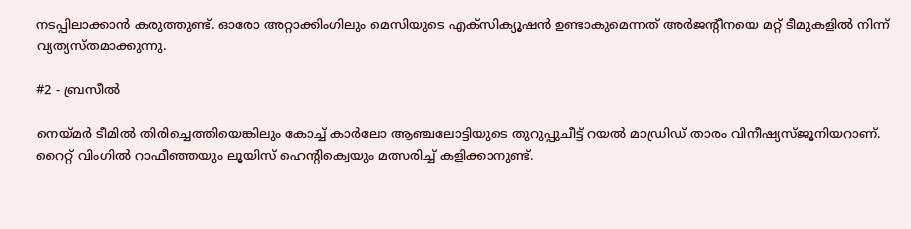നടപ്പിലാക്കാന്‍ കരുത്തുണ്ട്‌. ഓരോ അറ്റാക്കിംഗിലും മെസിയുടെ എക്‌സിക്യൂഷന്‍ ഉണ്ടാകുമെന്നത്‌ അര്‍ജന്റീനയെ മറ്റ്‌ ടീമുകളില്‍ നിന്ന്‌ വ്യത്യസ്‌തമാക്കുന്നു.

#2 - ബ്രസീല്‍

നെയ്‌മര്‍ ടീമില്‍ തിരിച്ചെത്തിയെങ്കിലും കോച്ച്‌ കാര്‍ലോ ആഞ്ചലോട്ടിയുടെ തുറുപ്പുചീട്ട്‌ റയല്‍ മാഡ്രിഡ്‌ താരം വിനീഷ്യസ്‌ജൂനിയറാണ്‌. റൈറ്റ്‌ വിംഗില്‍ റാഫീഞ്ഞയും ലൂയിസ്‌ ഹെന്‍റിക്വെയും മത്സരിച്ച്‌ കളിക്കാനുണ്ട്‌.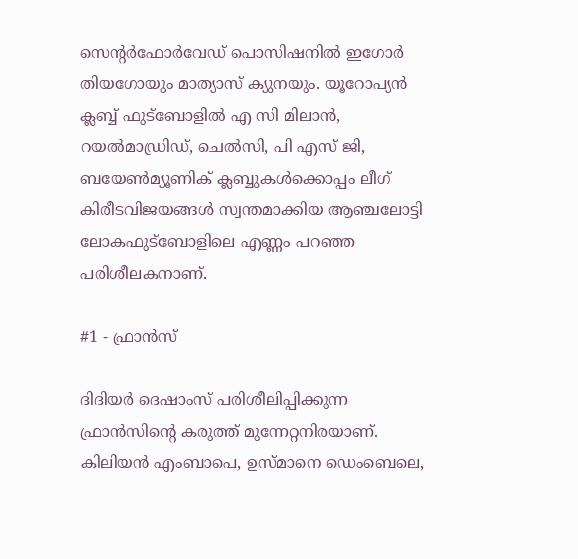സെന്റര്‍ഫോര്‍വേഡ്‌ പൊസിഷനില്‍ ഇഗോര്‍ തിയഗോയും മാത്യാസ്‌ ക്യുനയും. യൂറോപ്യന്‍ ക്ലബ്ബ്‌ ഫുട്‌ബോളില്‍ എ സി മിലാന്‍, റയല്‍മാഡ്രിഡ്‌, ചെല്‍സി, പി എസ്‌ ജി, ബയേണ്‍മ്യൂണിക്‌ ക്ലബ്ബുകള്‍ക്കൊപ്പം ലീഗ്‌ കിരീടവിജയങ്ങള്‍ സ്വന്തമാക്കിയ ആഞ്ചലോട്ടി ലോകഫുട്‌ബോളിലെ എണ്ണം പറഞ്ഞ പരിശീലകനാണ്‌.

#1 - ഫ്രാന്‍സ്‌

ദിദിയര്‍ ദെഷാംസ്‌ പരിശീലിപ്പിക്കുന്ന ഫ്രാന്‍സിന്റെ കരുത്ത്‌ മുന്നേറ്റനിരയാണ്‌. കിലിയന്‍ എംബാപെ, ഉസ്‌മാനെ ഡെംബെലെ,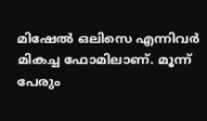മിഷേല്‍ ഒലിസെ എന്നിവര്‍ മികച്ച ഫോമിലാണ്‌. മൂന്ന്‌ പേരും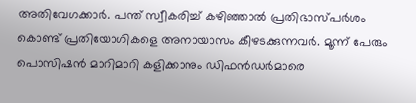അതിവേഗക്കാര്‍. പന്ത്‌ സ്വീകരിച്ച്‌ കഴിഞ്ഞാല്‍ പ്രതിഭാസ്‌പര്‍ശം കൊണ്ട്‌ പ്രതിയോഗികളെ അനായാസം കീഴടക്കുന്നവര്‍. മൂന്ന്‌ പേരും പൊസിഷന്‍ മാറിമാറി കളിക്കാനും ഡിഫന്‍ഡര്‍മാരെ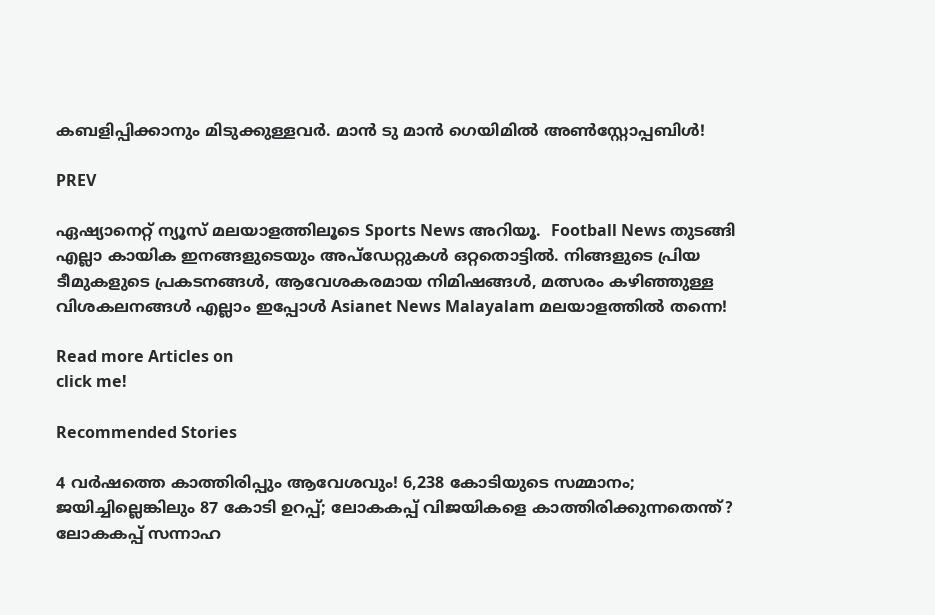കബളിപ്പിക്കാനും മിടുക്കുള്ളവര്‍. മാന്‍ ടു മാന്‍ ഗെയിമില്‍ അണ്‍സ്റ്റോപ്പബിള്‍!

PREV

ഏഷ്യാനെറ്റ് ന്യൂസ് മലയാളത്തിലൂടെ Sports News അറിയൂ.  Football News തുടങ്ങി എല്ലാ കായിക ഇനങ്ങളുടെയും അപ്‌ഡേറ്റുകൾ ഒറ്റതൊട്ടിൽ. നിങ്ങളുടെ പ്രിയ ടീമുകളുടെ പ്രകടനങ്ങൾ, ആവേശകരമായ നിമിഷങ്ങൾ, മത്സരം കഴിഞ്ഞുള്ള വിശകലനങ്ങൾ എല്ലാം ഇപ്പോൾ Asianet News Malayalam മലയാളത്തിൽ തന്നെ!

Read more Articles on
click me!

Recommended Stories

4 വർഷത്തെ കാത്തിരിപ്പും ആവേശവും! 6,238 കോടിയുടെ സമ്മാനം; ജയിച്ചില്ലെങ്കിലും 87 കോടി ഉറപ്പ്; ലോകകപ്പ് വിജയികളെ കാത്തിരിക്കുന്നതെന്ത്?
ലോകകപ്പ് സന്നാഹ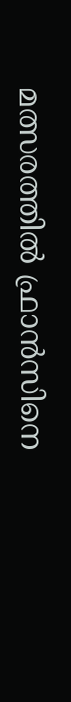മത്സരത്തില്‍ ഫ്രാന്‍സിനെ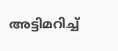അട്ടിമറിച്ച്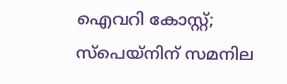ഐവറി കോസ്റ്റ്; സ്‌പെയ്‌നിന് സമനില